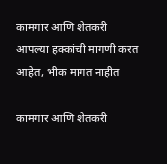कामगार आणि शेतकरी आपल्या हक्कांची मागणी करत आहेत, भीक मागत नाहीत

कामगार आणि शेतकरी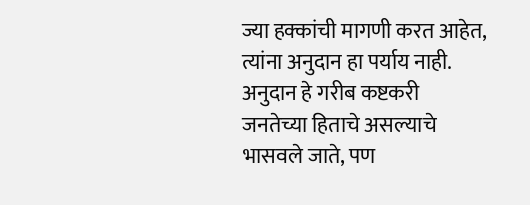ज्या हक्कांची मागणी करत आहेत, त्यांना अनुदान हा पर्याय नाही. अनुदान हे गरीब कष्टकरी जनतेच्या हिताचे असल्याचे भासवले जाते, पण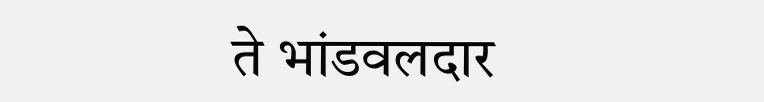ते भांडवलदार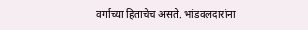वर्गाच्या हिताचेच असते. भांडवलदारांना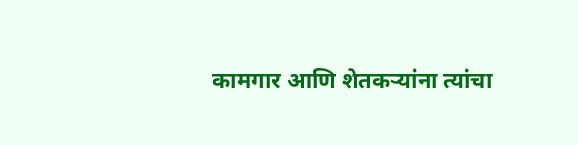कामगार आणि शेतकऱ्यांना त्यांचा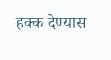हक्क देण्यास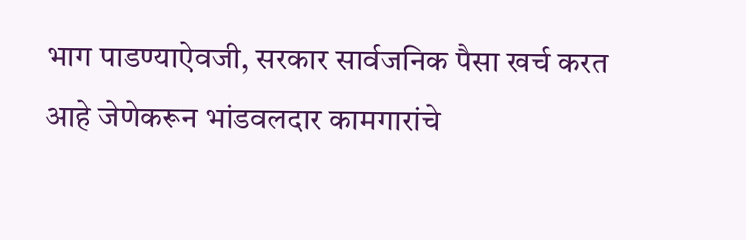भाग पाडण्याऐवजी, सरकार सार्वजनिक पैसा खर्च करत आहे जेणेकरून भांडवलदार कामगारांचे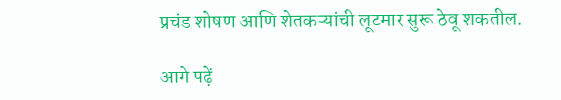प्रचंड शोषण आणि शेतकऱ्यांची लूटमार सुरू ठेवू शकतील.

आगे पढ़ें